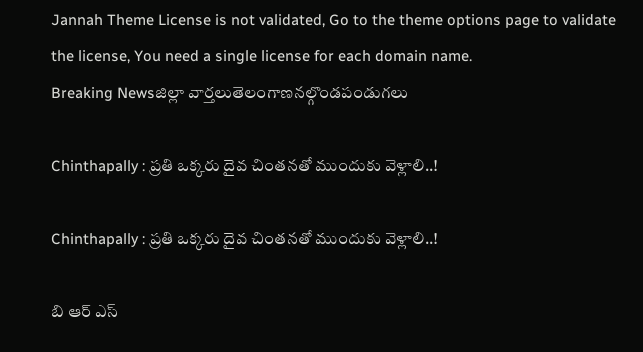Jannah Theme License is not validated, Go to the theme options page to validate the license, You need a single license for each domain name.
Breaking Newsజిల్లా వార్తలుతెలంగాణనల్గొండపండుగలు

Chinthapally : ప్రతి ఒక్కరు దైవ చింతనతో ముందుకు వెళ్లాలి..!

Chinthapally : ప్రతి ఒక్కరు దైవ చింతనతో ముందుకు వెళ్లాలి..!

బి ఆర్ ఎస్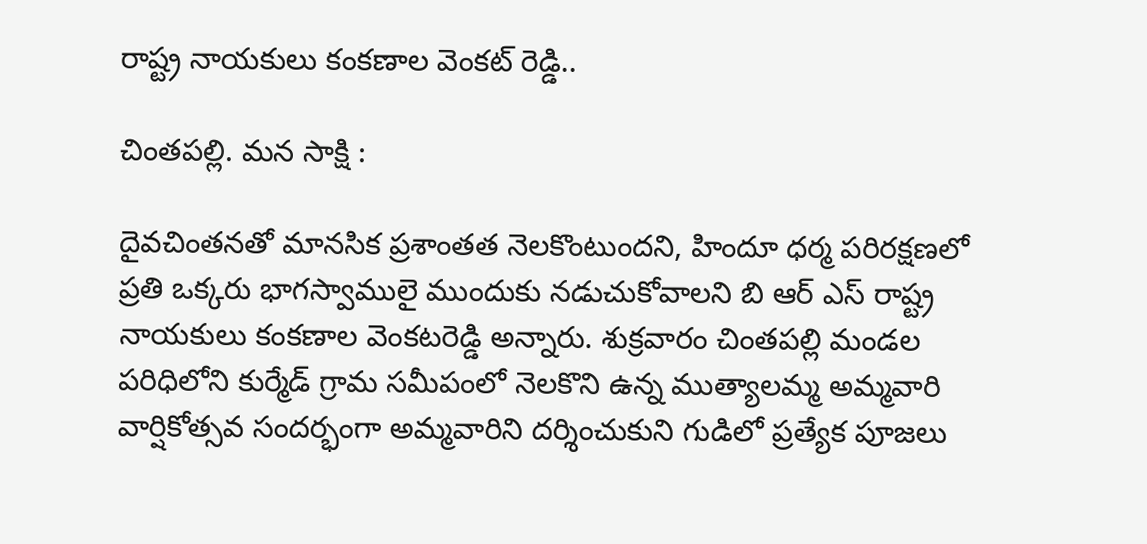రాష్ట్ర నాయకులు కంకణాల వెంకట్ రెడ్డి..

చింతపల్లి. మన సాక్షి :

దైవచింతనతో మానసిక ప్రశాంతత నెలకొంటుందని, హిందూ ధర్మ పరిరక్షణలో ప్రతి ఒక్కరు భాగస్వాములై ముందుకు నడుచుకోవాలని బి ఆర్ ఎస్ రాష్ట్ర నాయకులు కంకణాల వెంకటరెడ్డి అన్నారు. శుక్రవారం చింతపల్లి మండల పరిధిలోని కుర్మేడ్ గ్రామ సమీపంలో నెలకొని ఉన్న ముత్యాలమ్మ అమ్మవారి వార్షికోత్సవ సందర్భంగా అమ్మవారిని దర్శించుకుని గుడిలో ప్రత్యేక పూజలు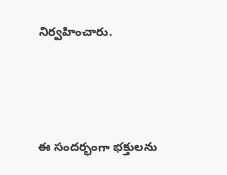నిర్వహించారు.



ఈ సందర్భంగా భక్తులను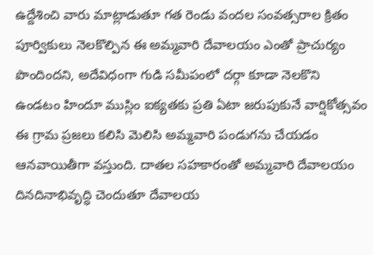ఉద్దేశించి వారు మాట్లాడుతూ గత రెండు వందల సంవత్సరాల క్రితం పూర్వికులు నెలకొల్పిన ఈ అమ్మవారి దేవాలయం ఎంతో ప్రాచుర్యం పొందిందని, అదేవిధంగా గుడి సమీపంలో దర్గా కూడా నెలకొని ఉండటం హిందూ ముస్లిం ఐక్యతకు ప్రతి ఏటా జరుపుకునే వార్షికోత్సవం ఈ గ్రామ ప్రజలు కలిసి మెలిసి అమ్మవారి పండుగను చేయడం ఆనవాయితీగా వస్తుంది. దాతల సహకారంతో అమ్మవారి దేవాలయం దినదినాభివృద్ధి చెందుతూ దేవాలయ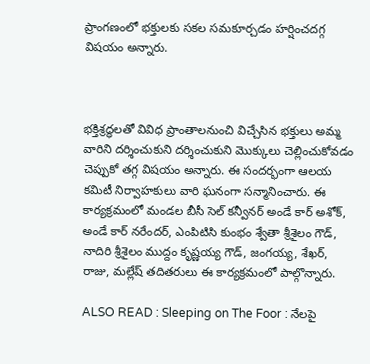ప్రాంగణంలో భక్తులకు సకల సమకూర్చడం హర్షించదగ్గ విషయం అన్నారు.



భక్తిశ్రద్ధలతో వివిధ ప్రాంతాలనుంచి విచ్చేసిన భక్తులు అమ్మ వారిని దర్శించుకుని దర్శించుకుని మొక్కులు చెల్లించుకోవడం చెప్పుకో తగ్గ విషయం అన్నారు. ఈ సందర్భంగా ఆలయ కమిటీ నిర్వాహకులు వారి ఘనంగా సన్మానించారు. ఈ కార్యక్రమంలో మండల బీసీ సెల్ కన్వీనర్ అండే కార్ అశోక్, అండే కార్ నరేందర్, ఎంపిటిసి కుంభం శ్వేతా శ్రీశైలం గౌడ్, నాదిరి శ్రీశైలం ముద్దం కృష్ణయ్య గౌడ్, జంగయ్య, శేఖర్, రాజు, మల్లేష్ తదితరులు ఈ కార్యక్రమంలో పాల్గొన్నారు.

ALSO READ : Sleeping on The Foor : నేలపై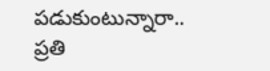పడుకుంటున్నారా.. ప్రతి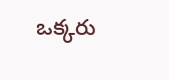ఒక్కరు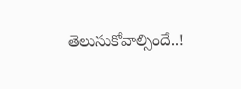తెలుసుకోవాల్సిందే..!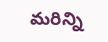మరిన్ని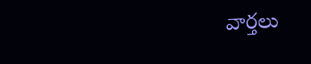వార్తలు